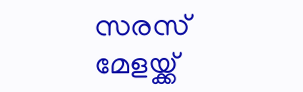സരസ് മേളയ്ക്ക്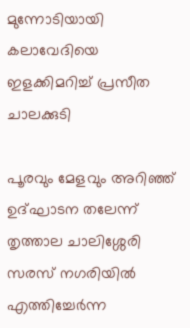മുന്നോടിയായി കലാവേദിയെ ഇളക്കിമറിച്ച് പ്രസീത ചാലക്കുടി

പൂരവും മേളവും അറിഞ്ഞ് ഉദ്ഘാടന തലേന്ന് തൃത്താല ചാലിശ്ശേരി സരസ് നഗരിയിൽ എത്തിച്ചേർന്ന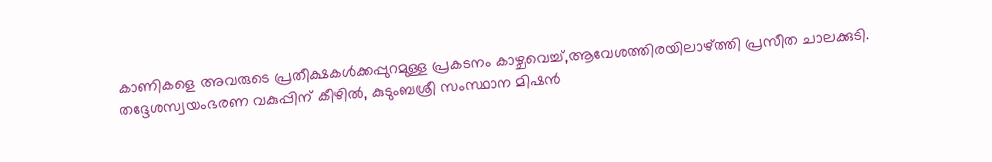കാണികളെ അവരുടെ പ്രതീക്ഷകൾക്കപ്പുറമുള്ള പ്രകടനം കാഴ്ചവെച്ച്,ആവേശത്തിരയിലാഴ്ത്തി പ്രസീത ചാലക്കുടി. തദ്ദേശസ്വയംഭരണ വകുപ്പിന് കീഴിൽ, കുടുംബശ്രീ സംസ്ഥാന മിഷൻ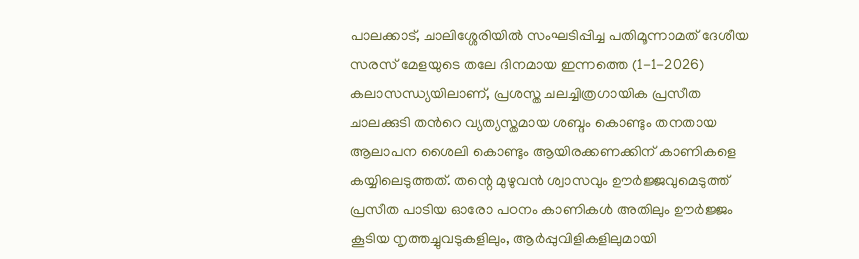പാലക്കാട്, ചാലിശ്ശേരിയിൽ സംഘടിപ്പിച്ച പതിമൂന്നാമത് ദേശീയ സരസ് മേളയുടെ തലേ ദിനമായ ഇന്നത്തെ (1-1-2026) കലാസന്ധ്യയിലാണ്, പ്രശസ്ത ചലച്ചിത്രഗായിക പ്രസീത ചാലക്കുടി തൻറെ വ്യത്യസ്തമായ ശബ്ദം കൊണ്ടും തനതായ ആലാപന ശൈലി കൊണ്ടും ആയിരക്കണക്കിന് കാണികളെ കയ്യിലെടുത്തത്. തന്റെ മുഴുവൻ ശ്വാസവും ഊർജ്ജവുമെടുത്ത് പ്രസീത പാടിയ ഓരോ പഠനം കാണികൾ അതിലും ഊർജ്ജം കൂടിയ നൃത്തച്ചുവടുകളിലും, ആർപ്പുവിളികളിലുമായി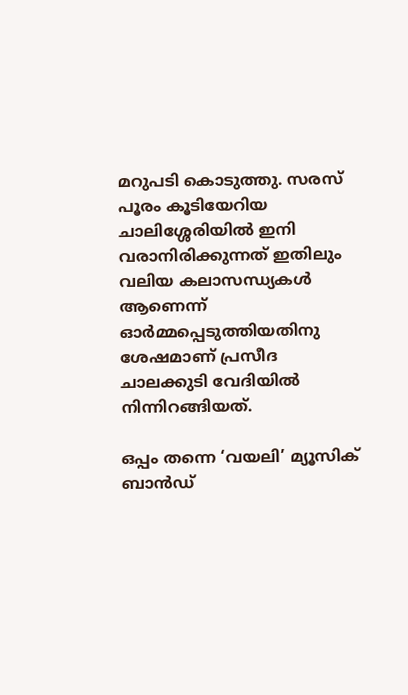മറുപടി കൊടുത്തു. സരസ് പൂരം കൂടിയേറിയ ചാലിശ്ശേരിയിൽ ഇനി വരാനിരിക്കുന്നത് ഇതിലും വലിയ കലാസന്ധ്യകൾ ആണെന്ന് ഓർമ്മപ്പെടുത്തിയതിനു ശേഷമാണ് പ്രസീദ ചാലക്കുടി വേദിയിൽ നിന്നിറങ്ങിയത്.

ഒപ്പം തന്നെ ‘വയലി’ മ്യൂസിക് ബാൻഡ്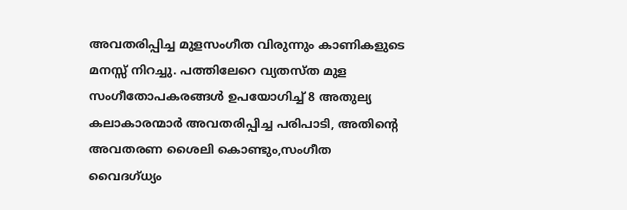അവതരിപ്പിച്ച മുളസംഗീത വിരുന്നും കാണികളുടെ മനസ്സ് നിറച്ചു. പത്തിലേറെ വ്യതസ്ത മുള സംഗീതോപകരങ്ങൾ ഉപയോഗിച്ച് 8 അതുല്യ കലാകാരന്മാർ അവതരിപ്പിച്ച പരിപാടി, അതിൻ്റെ അവതരണ ശൈലി കൊണ്ടും,സംഗീത വൈദഗ്ധ്യം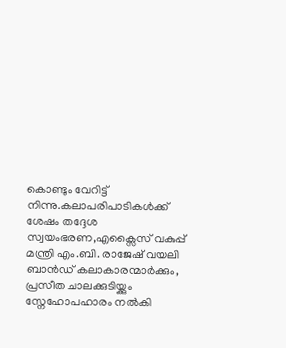കൊണ്ടും വേറിട്ട് നിന്നു.കലാപരിപാടികൾക്ക് ശേഷം തദ്ദേശ സ്വയംഭരണ,എക്സൈസ് വകുപ്പ് മന്ത്രി എം.ബി. രാജേഷ് വയലി ബാൻഡ് കലാകാരന്മാർക്കും, പ്രസീത ചാലക്കുടിയ്ക്കും സ്നേഹോപഹാരം നൽകി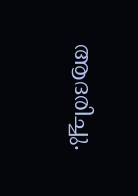ആദരിച്ചു.